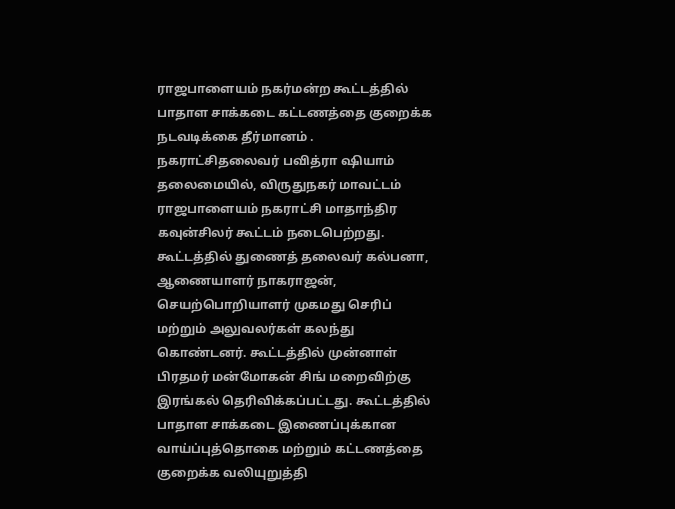ராஜபாளையம் நகர்மன்ற கூட்டத்தில் பாதாள சாக்கடை கட்டணத்தை குறைக்க நடவடிக்கை தீர்மானம் .
நகராட்சிதலைவர் பவித்ரா ஷியாம் தலைமையில், விருதுநகர் மாவட்டம் ராஜபாளையம் நகராட்சி மாதாந்திர கவுன்சிலர் கூட்டம் நடைபெற்றது. கூட்டத்தில் துணைத் தலைவர் கல்பனா, ஆணையாளர் நாகராஜன், செயற்பொறியாளர் முகமது செரிப் மற்றும் அலுவலர்கள் கலந்து கொண்டனர். கூட்டத்தில் முன்னாள் பிரதமர் மன்மோகன் சிங் மறைவிற்கு இரங்கல் தெரிவிக்கப்பட்டது. கூட்டத்தில் பாதாள சாக்கடை இணைப்புக்கான வாய்ப்புத்தொகை மற்றும் கட்டணத்தை குறைக்க வலியுறுத்தி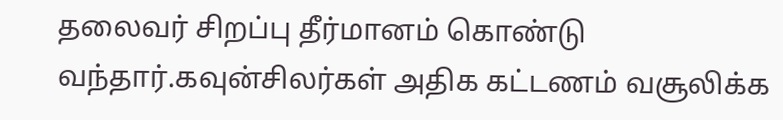தலைவர் சிறப்பு தீர்மானம் கொண்டு வந்தார்.கவுன்சிலர்கள் அதிக கட்டணம் வசூலிக்க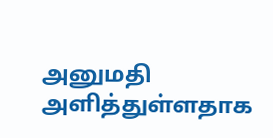அனுமதி அளித்துள்ளதாக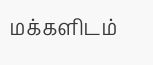மக்களிடம்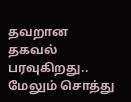தவறான தகவல் பரவுகிறது.. மேலும் சொத்து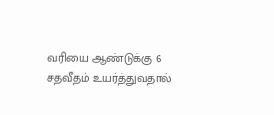வரியை ஆண்டுக்கு 6 சதவீதம் உயர்த்துவதால்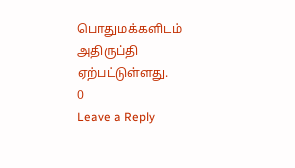பொதுமக்களிடம் அதிருப்தி ஏற்பட்டுள்ளது.
0
Leave a Reply